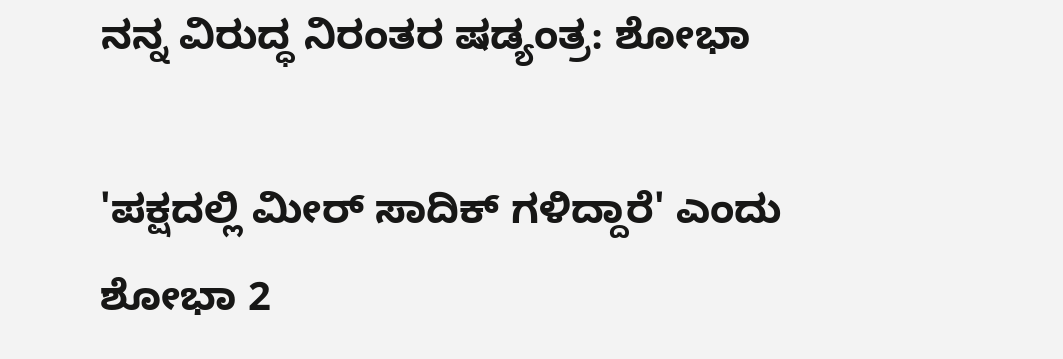ನನ್ನ ವಿರುದ್ಧ ನಿರಂತರ ಷಡ್ಯಂತ್ರ: ಶೋಭಾ

'ಪಕ್ಷದಲ್ಲಿ ಮೀರ್ ಸಾದಿಕ್ ಗಳಿದ್ದಾರೆ' ಎಂದು ಶೋಭಾ 2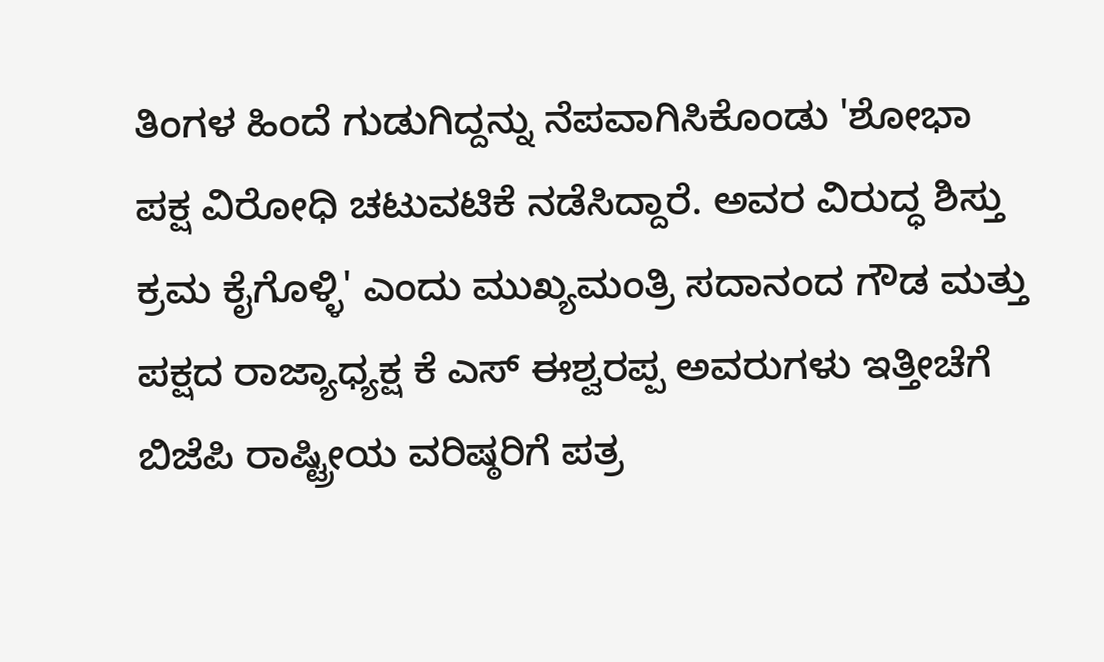ತಿಂಗಳ ಹಿಂದೆ ಗುಡುಗಿದ್ದನ್ನು ನೆಪವಾಗಿಸಿಕೊಂಡು 'ಶೋಭಾ ಪಕ್ಷ ವಿರೋಧಿ ಚಟುವಟಿಕೆ ನಡೆಸಿದ್ದಾರೆ. ಅವರ ವಿರುದ್ಧ ಶಿಸ್ತು ಕ್ರಮ ಕೈಗೊಳ್ಳಿ' ಎಂದು ಮುಖ್ಯಮಂತ್ರಿ ಸದಾನಂದ ಗೌಡ ಮತ್ತು ಪಕ್ಷದ ರಾಜ್ಯಾಧ್ಯಕ್ಷ ಕೆ ಎಸ್ ಈಶ್ವರಪ್ಪ ಅವರುಗಳು ಇತ್ತೀಚೆಗೆ ಬಿಜೆಪಿ ರಾಷ್ಟ್ರೀಯ ವರಿಷ್ಠರಿಗೆ ಪತ್ರ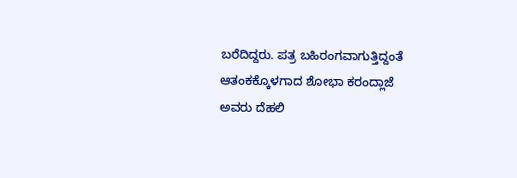ಬರೆದಿದ್ದರು. ಪತ್ರ ಬಹಿರಂಗವಾಗುತ್ತಿದ್ದಂತೆ ಆತಂಕಕ್ಕೊಳಗಾದ ಶೋಭಾ ಕರಂದ್ಲಾಜೆ ಅವರು ದೆಹಲಿ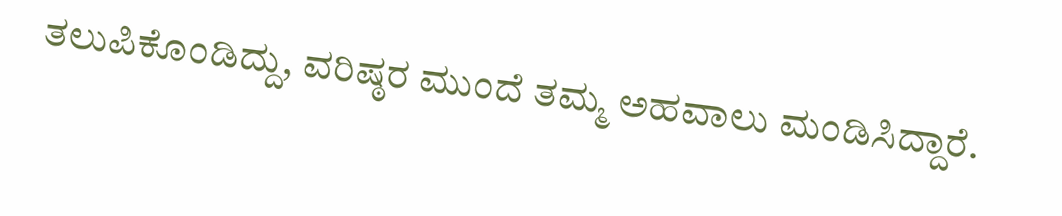ತಲುಪಿಕೊಂಡಿದ್ದು, ವರಿಷ್ಠರ ಮುಂದೆ ತಮ್ಮ ಅಹವಾಲು ಮಂಡಿಸಿದ್ದಾರೆ.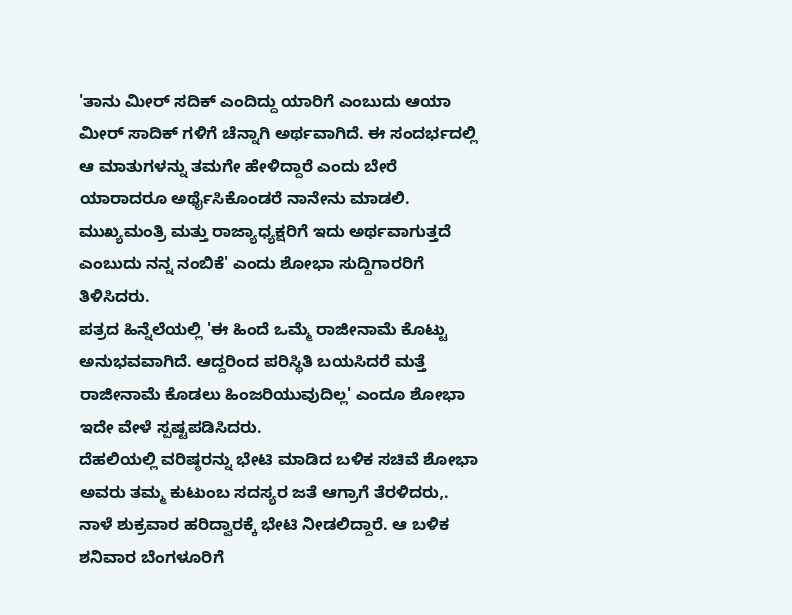'ತಾನು ಮೀರ್ ಸದಿಕ್ ಎಂದಿದ್ದು ಯಾರಿಗೆ ಎಂಬುದು ಆಯಾ ಮೀರ್ ಸಾದಿಕ್ ಗಳಿಗೆ ಚೆನ್ನಾಗಿ ಅರ್ಥವಾಗಿದೆ. ಈ ಸಂದರ್ಭದಲ್ಲಿ ಆ ಮಾತುಗಳನ್ನು ತಮಗೇ ಹೇಳಿದ್ದಾರೆ ಎಂದು ಬೇರೆ ಯಾರಾದರೂ ಅರ್ಥೈಸಿಕೊಂಡರೆ ನಾನೇನು ಮಾಡಲಿ. ಮುಖ್ಯಮಂತ್ರಿ ಮತ್ತು ರಾಜ್ಯಾಧ್ಯಕ್ಷರಿಗೆ ಇದು ಅರ್ಥವಾಗುತ್ತದೆ ಎಂಬುದು ನನ್ನ ನಂಬಿಕೆ' ಎಂದು ಶೋಭಾ ಸುದ್ದಿಗಾರರಿಗೆ ತಿಳಿಸಿದರು.
ಪತ್ರದ ಹಿನ್ನೆಲೆಯಲ್ಲಿ 'ಈ ಹಿಂದೆ ಒಮ್ಮೆ ರಾಜೀನಾಮೆ ಕೊಟ್ಟು ಅನುಭವವಾಗಿದೆ. ಆದ್ದರಿಂದ ಪರಿಸ್ಥಿತಿ ಬಯಸಿದರೆ ಮತ್ತೆ ರಾಜೀನಾಮೆ ಕೊಡಲು ಹಿಂಜರಿಯುವುದಿಲ್ಲ' ಎಂದೂ ಶೋಭಾ ಇದೇ ವೇಳೆ ಸ್ಪಷ್ಟಪಡಿಸಿದರು.
ದೆಹಲಿಯಲ್ಲಿ ವರಿಷ್ಠರನ್ನು ಭೇಟಿ ಮಾಡಿದ ಬಳಿಕ ಸಚಿವೆ ಶೋಭಾ ಅವರು ತಮ್ಮ ಕುಟುಂಬ ಸದಸ್ಯರ ಜತೆ ಆಗ್ರಾಗೆ ತೆರಳಿದರು,. ನಾಳೆ ಶುಕ್ರವಾರ ಹರಿದ್ವಾರಕ್ಕೆ ಭೇಟಿ ನೀಡಲಿದ್ದಾರೆ. ಆ ಬಳಿಕ ಶನಿವಾರ ಬೆಂಗಳೂರಿಗೆ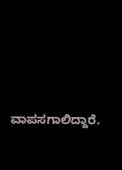ವಾಪಸಗಾಲಿದ್ದಾರೆ.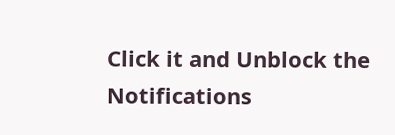Click it and Unblock the Notifications